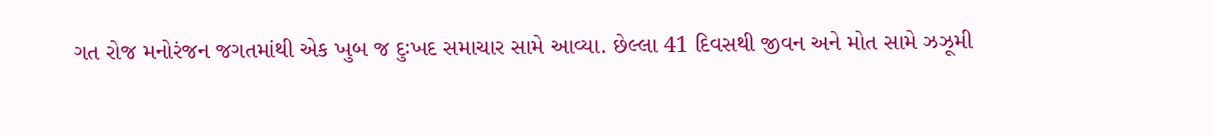ગત રોજ મનોરંજન જગતમાંથી એક ખુબ જ દુઃખદ સમાચાર સામે આવ્યા. છેલ્લા 41 દિવસથી જીવન અને મોત સામે ઝઝૂમી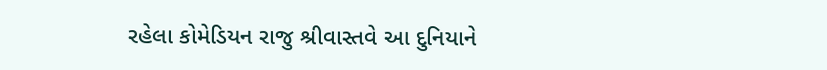રહેલા કોમેડિયન રાજુ શ્રીવાસ્તવે આ દુનિયાને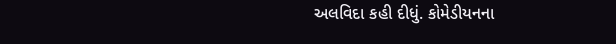અલવિદા કહી દીધું. કોમેડીયનના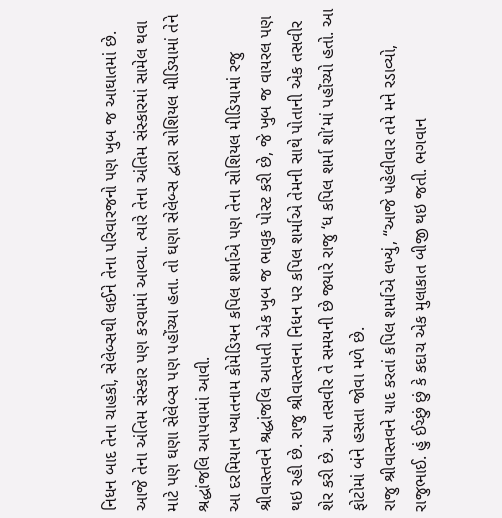નિધન બાદ તેના ચાહકો, સેલેબ્સથી લઈને તેના પરિવારજનો પણ ખુબ જ આઘાતમાં છે. આજે તેના અંતિમ સંસ્કાર પણ કરવામાં આવ્યા. ત્યારે તેના અંતિમ સંસ્કારમાં સામેલ થવા માટે પણ ઘણા સેલેબ્સ પણ પહોંચ્યા હતા. તો ઘણા સેલેબ્સ દ્વારા સોશિયલ મીડિયામાં તેને શ્રદ્ધાંજલિ આપવામાં આવી.
આ દરમિયાન ખ્યાતનામ કોમેડિયન કપિલ શર્માએ પણ તેના સોશિયલ મીડિયામાં રજુ શ્રીવાસ્તવને શ્રદ્ધાંજલિ આપતી એક ખુબ જ ભાવુક પોસ્ટ કરી છે, જે ખુબ જ વાયરલ પણ થઇ રહી છે. રાજુ શ્રીવાસ્તવના નિધન પર કપિલ શર્માએ તેમની સાથે પોતાની એક તસવીર શેર કરી છે. આ તસવીર તે સમયની છે જ્યારે રાજુ ‘ધ કપિલ શર્મા શો’માં પહોંચ્યો હતો. આ ફોટોમાં બંને હસતા જોવા મળે છે.
રાજુ શ્રીવાસ્તવને યાદ કરતાં કપિલ શર્માએ લખ્યું, “આજે પહેલીવાર તમે મને રડાવ્યો, રાજુભાઈ. હું ઈચ્છું છું કે કદાચ એક મુલાકાત બીજી થઇ જતી. ભગવાન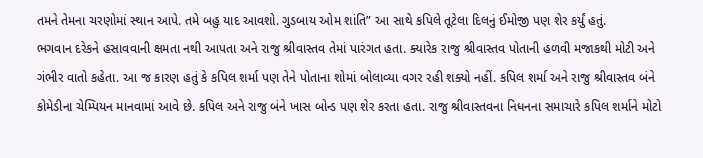તમને તેમના ચરણોમાં સ્થાન આપે. તમે બહુ યાદ આવશો. ગુડબાય ઓમ શાંતિ” આ સાથે કપિલે તૂટેલા દિલનું ઈમોજી પણ શેર કર્યું હતું.
ભગવાન દરેકને હસાવવાની ક્ષમતા નથી આપતા અને રાજુ શ્રીવાસ્તવ તેમાં પારંગત હતા. ક્યારેક રાજુ શ્રીવાસ્તવ પોતાની હળવી મજાકથી મોટી અને ગંભીર વાતો કહેતા. આ જ કારણ હતું કે કપિલ શર્મા પણ તેને પોતાના શોમાં બોલાવ્યા વગર રહી શક્યો નહીં. કપિલ શર્મા અને રાજુ શ્રીવાસ્તવ બંને કોમેડીના ચેમ્પિયન માનવામાં આવે છે. કપિલ અને રાજુ બંને ખાસ બોન્ડ પણ શેર કરતા હતા. રાજુ શ્રીવાસ્તવના નિધનના સમાચારે કપિલ શર્માને મોટો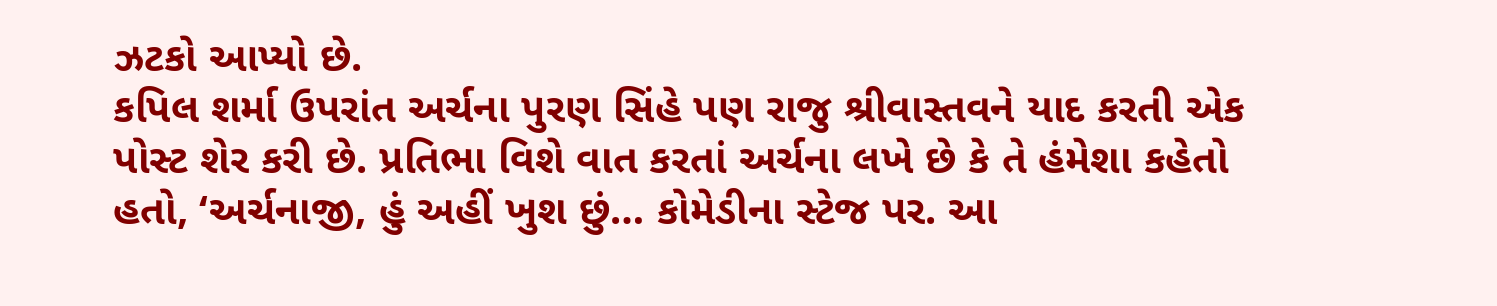ઝટકો આપ્યો છે.
કપિલ શર્મા ઉપરાંત અર્ચના પુરણ સિંહે પણ રાજુ શ્રીવાસ્તવને યાદ કરતી એક પોસ્ટ શેર કરી છે. પ્રતિભા વિશે વાત કરતાં અર્ચના લખે છે કે તે હંમેશા કહેતો હતો, ‘અર્ચનાજી, હું અહીં ખુશ છું… કોમેડીના સ્ટેજ પર. આ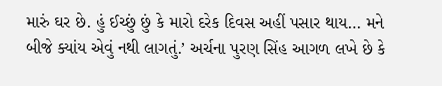મારું ઘર છે. હું ઈચ્છું છું કે મારો દરેક દિવસ અહીં પસાર થાય… મને બીજે ક્યાંય એવું નથી લાગતું.’ અર્ચના પુરણ સિંહ આગળ લખે છે કે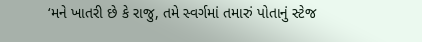‘મને ખાતરી છે કે રાજુ, તમે સ્વર્ગમાં તમારું પોતાનું સ્ટેજ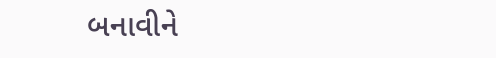બનાવીને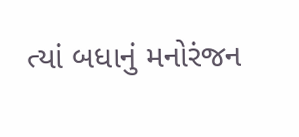ત્યાં બધાનું મનોરંજન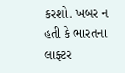કરશો. ખબર ન હતી કે ભારતના લાફ્ટર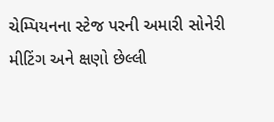ચેમ્પિયનના સ્ટેજ પરની અમારી સોનેરી મીટિંગ અને ક્ષણો છેલ્લી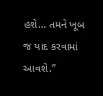હશે… તમને ખૂબ જ યાદ કરવામાં આવશે.”